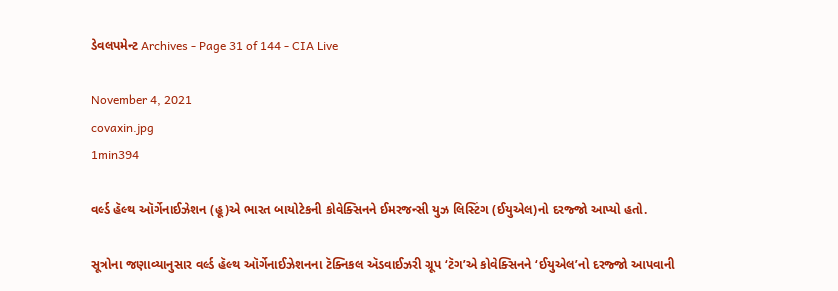ડેવલપમેન્ટ Archives - Page 31 of 144 - CIA Live

November 4, 2021
covaxin.jpg
1min394

વર્લ્ડ હૅલ્થ ઑર્ગેનાઈઝેશન (હૂ)એ ભારત બાયોટેકની કોવેક્સિનને ઈમરજન્સી યુઝ લિસ્ટિંગ (ઈયુએલ)નો દરજ્જો આપ્યો હતો.

સૂત્રોના જણાવ્યાનુસાર વર્લ્ડ હૅલ્થ ઑર્ગેનાઈઝેશનના ટૅક્નિકલ ઍડવાઈઝરી ગ્રૂપ ‘ટૅગ’એ કોવેક્સિનને ‘ઈયુએલ’નો દરજ્જો આપવાની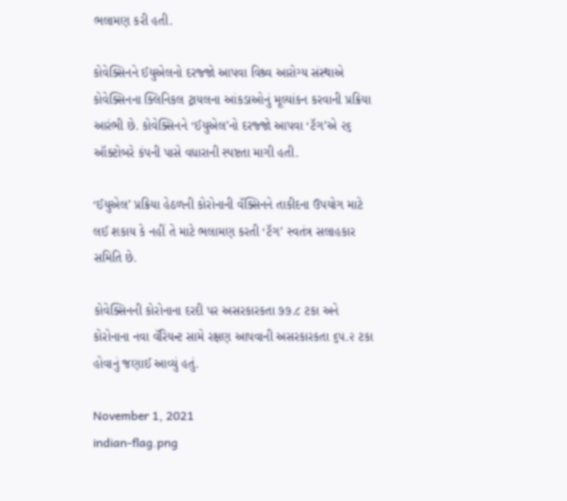ભલામણ કરી હતી.

કોવેક્સિનને ઈયુએલનો દરજ્જો આપવા વિશ્ર્વ આરોગ્ય સંસ્થાએ કોવેક્સિનના ક્લિનિકલ ટ્રાયલના આંકડાઓનું મૂલ્યાંકન કરવાની પ્રક્રિયા આરંભી છે. કોવેક્સિનને ‘ઈયુએલ’નો દરજ્જો આપવા ‘ટૅગ’એ ૨૬ ઑક્ટોબરે કંપની પાસે વધારાની સ્પષ્ટતા માગી હતી.

‘ઈયુએલ’ પ્રક્રિયા હેઠળની કોરોનાની વૅક્સિનને તાકીદના ઉપયોગ માટે લઈ શકાય કે નહીં તે માટે ભલામણ કરતી ‘ટૅગ’ સ્વતંત્ર સલાહકાર સમિતિ છે.

કોવેક્સિનની કોરોનાના દરદી પર અસરકારકતા ૭૭.૮ ટકા અને કોરોનાના નવા વૅરિયન્ટ સામે રક્ષણ આપવાની અસરકારકતા ૬૫.૨ ટકા હોવાનું જણાઈ આવ્યું હતું.

November 1, 2021
indian-flag.png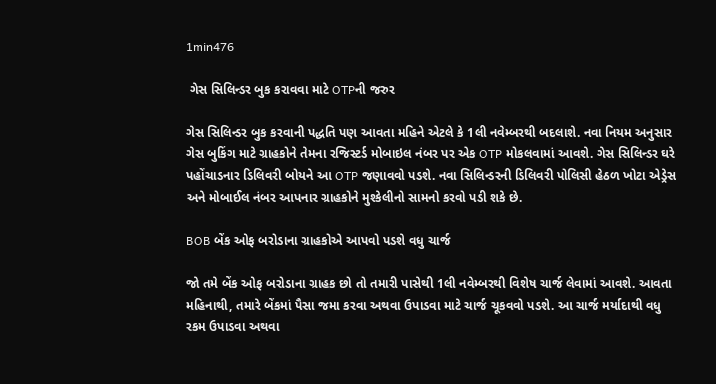1min476

 ગેસ સિલિન્ડર બુક કરાવવા માટે OTPની જરુર

ગેસ સિલિન્ડર બુક કરવાની પદ્ધતિ પણ આવતા મહિને એટલે કે 1લી નવેમ્બરથી બદલાશે. નવા નિયમ અનુસાર ગેસ બુકિંગ માટે ગ્રાહકોને તેમના રજિસ્ટર્ડ મોબાઇલ નંબર પર એક OTP મોકલવામાં આવશે. ગેસ સિલિન્ડર ઘરે પહોંચાડનાર ડિલિવરી બોયને આ OTP જણાવવો પડશે. નવા સિલિન્ડરની ડિલિવરી પોલિસી હેઠળ ખોટા એડ્રેસ અને મોબાઈલ નંબર આપનાર ગ્રાહકોને મુશ્કેલીનો સામનો કરવો પડી શકે છે.

BOB બેંક ઓફ બરોડાના ગ્રાહકોએ આપવો પડશે વધુ ચાર્જ

જો તમે બેંક ઓફ બરોડાના ગ્રાહક છો તો તમારી પાસેથી 1લી નવેમ્બરથી વિશેષ ચાર્જ લેવામાં આવશે. આવતા મહિનાથી, તમારે બેંકમાં પૈસા જમા કરવા અથવા ઉપાડવા માટે ચાર્જ ચૂકવવો પડશે. આ ચાર્જ મર્યાદાથી વધુ રકમ ઉપાડવા અથવા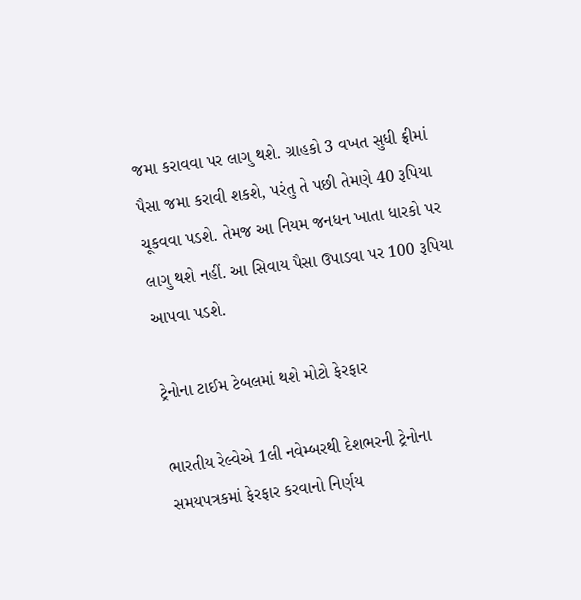જમા કરાવવા પર લાગુ થશે. ગ્રાહકો 3 વખત સુધી ફ્રીમાં પૈસા જમા કરાવી શકશે, પરંતુ તે પછી તેમણે 40 રૂપિયા ચૂકવવા પડશે. તેમજ આ નિયમ જનધન ખાતા ધારકો પર લાગુ થશે નહીં. આ સિવાય પૈસા ઉપાડવા પર 100 રૂપિયા આપવા પડશે.

ટ્રેનોના ટાઈમ ટેબલમાં થશે મોટો ફેરફાર

ભારતીય રેલ્વેએ 1લી નવેમ્બરથી દેશભરની ટ્રેનોના સમયપત્રકમાં ફેરફાર કરવાનો નિર્ણય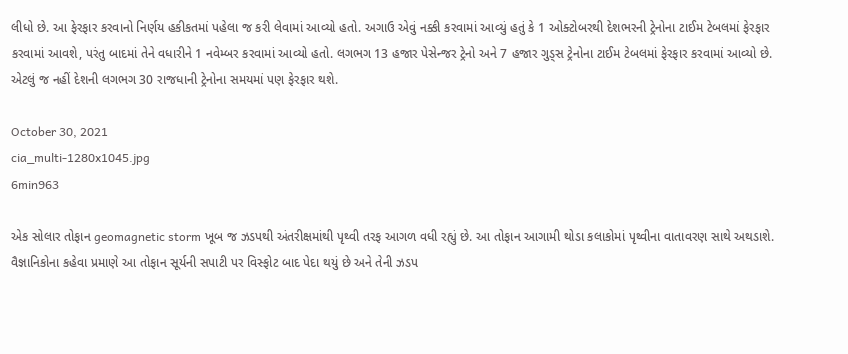લીધો છે. આ ફેરફાર કરવાનો નિર્ણય હકીકતમાં પહેલા જ કરી લેવામાં આવ્યો હતો. અગાઉ એવું નક્કી કરવામાં આવ્યું હતું કે 1 ઓક્ટોબરથી દેશભરની ટ્રેનોના ટાઈમ ટેબલમાં ફેરફાર કરવામાં આવશે, પરંતુ બાદમાં તેને વધારીને 1 નવેમ્બર કરવામાં આવ્યો હતો. લગભગ 13 હજાર પેસેન્જર ટ્રેનો અને 7 હજાર ગુડ્સ ટ્રેનોના ટાઈમ ટેબલમાં ફેરફાર કરવામાં આવ્યો છે. એટલું જ નહીં દેશની લગભગ 30 રાજધાની ટ્રેનોના સમયમાં પણ ફેરફાર થશે.

October 30, 2021
cia_multi-1280x1045.jpg
6min963

એક સોલાર તોફાન geomagnetic storm ખૂબ જ ઝડપથી અંતરીક્ષમાંથી પૃથ્વી તરફ આગળ વધી રહ્યું છે. આ તોફાન આગામી થોડા કલાકોમાં પૃથ્વીના વાતાવરણ સાથે અથડાશે. વૈજ્ઞાનિકોના કહેવા પ્રમાણે આ તોફાન સૂર્યની સપાટી પર વિસ્ફોટ બાદ પેદા થયું છે અને તેની ઝડપ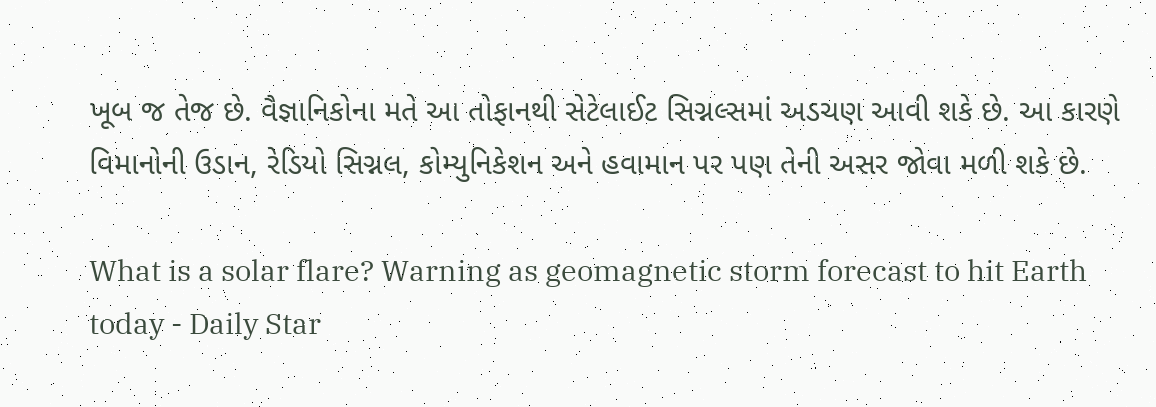ખૂબ જ તેજ છે. વૈજ્ઞાનિકોના મતે આ તોફાનથી સેટેલાઈટ સિગ્નલ્સમાં અડચણ આવી શકે છે. આ કારણે વિમાનોની ઉડાન, રેડિયો સિગ્નલ, કોમ્યુનિકેશન અને હવામાન પર પણ તેની અસર જોવા મળી શકે છે.

What is a solar flare? Warning as geomagnetic storm forecast to hit Earth  today - Daily Star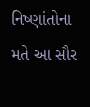નિષ્ણાંતોના મતે આ સૌર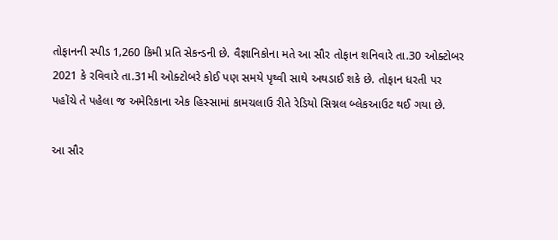તોફાનની સ્પીડ 1,260 કિમી પ્રતિ સેકન્ડની છે. વૈજ્ઞાનિકોના મતે આ સૌર તોફાન શનિવારે તા.30 ઓક્ટોબર 2021 કે રવિવારે તા.31મી ઓક્ટોબરે કોઈ પણ સમયે પૃથ્વી સાથે અથડાઈ શકે છે. તોફાન ધરતી પર પહોંચે તે પહેલા જ અમેરિકાના એક હિસ્સામાં કામચલાઉ રીતે રેડિયો સિગ્નલ બ્લેકઆઉટ થઈ ગયા છે.

આ સૌર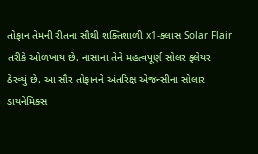તોફાન તેમની રીતના સૌથી શક્તિશાળી x1-ક્લાસ Solar Flair તરીકે ઓળખાય છે. નાસાના તેને મહત્વપૂર્ણ સોલર ફ્લેયર ઠેરવ્યું છે. આ સૌર તોફાનને અંતરિક્ષ એજન્સીના સોલાર ડાયનેમિક્સ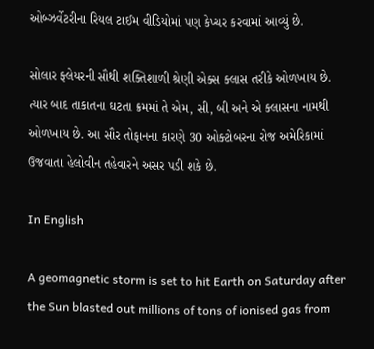ઓબ્ઝર્વેટરીના રિયલ ટાઈમ વીડિયોમાં પણ કેપ્ચર કરવામાં આવ્યું છે.

સોલાર ફ્લેયરની સૌથી શક્તિશાળી શ્રેણી એક્સ ક્લાસ તરીકે ઓળખાય છે. ત્યાર બાદ તાકાતના ઘટતા ક્રમમાં તે એમ, સી, બી અને એ ક્લાસના નામથી ઓળખાય છે. આ સૌર તોફાનના કારણે 30 ઓક્ટોબરના રોજ અમેરિકામાં ઉજવાતા હેલોવીન તહેવારને અસર પડી શકે છે.

In English

A geomagnetic storm is set to hit Earth on Saturday after the Sun blasted out millions of tons of ionised gas from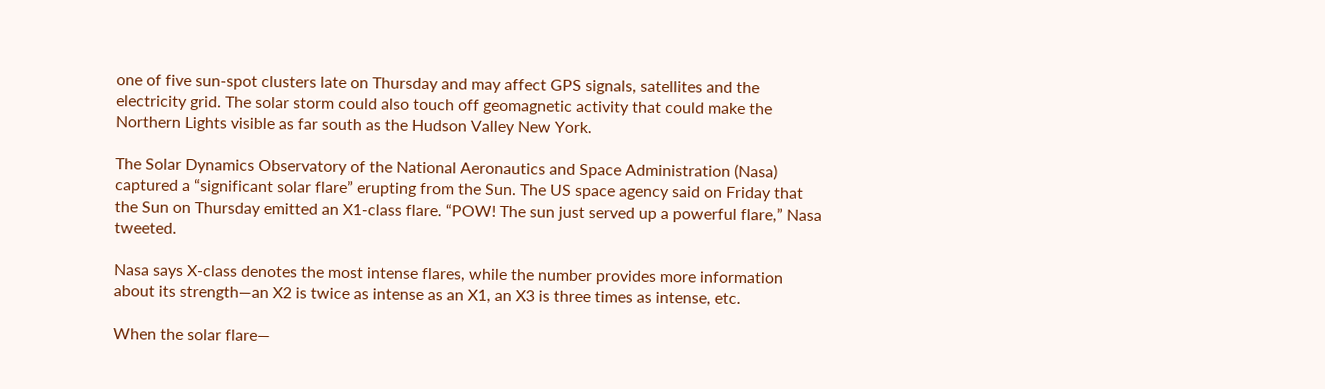one of five sun-spot clusters late on Thursday and may affect GPS signals, satellites and the electricity grid. The solar storm could also touch off geomagnetic activity that could make the Northern Lights visible as far south as the Hudson Valley New York.

The Solar Dynamics Observatory of the National Aeronautics and Space Administration (Nasa) captured a “significant solar flare” erupting from the Sun. The US space agency said on Friday that the Sun on Thursday emitted an X1-class flare. “POW! The sun just served up a powerful flare,” Nasa tweeted.

Nasa says X-class denotes the most intense flares, while the number provides more information about its strength—an X2 is twice as intense as an X1, an X3 is three times as intense, etc.

When the solar flare—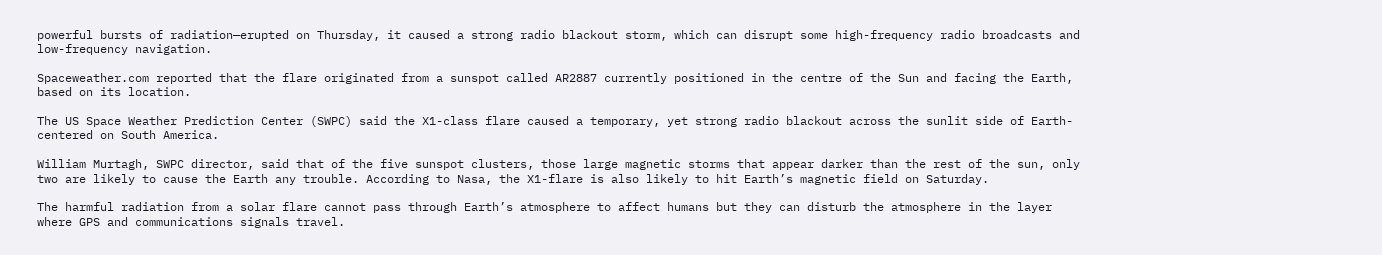powerful bursts of radiation—erupted on Thursday, it caused a strong radio blackout storm, which can disrupt some high-frequency radio broadcasts and low-frequency navigation.

Spaceweather.com reported that the flare originated from a sunspot called AR2887 currently positioned in the centre of the Sun and facing the Earth, based on its location.

The US Space Weather Prediction Center (SWPC) said the X1-class flare caused a temporary, yet strong radio blackout across the sunlit side of Earth-centered on South America.

William Murtagh, SWPC director, said that of the five sunspot clusters, those large magnetic storms that appear darker than the rest of the sun, only two are likely to cause the Earth any trouble. According to Nasa, the X1-flare is also likely to hit Earth’s magnetic field on Saturday.

The harmful radiation from a solar flare cannot pass through Earth’s atmosphere to affect humans but they can disturb the atmosphere in the layer where GPS and communications signals travel.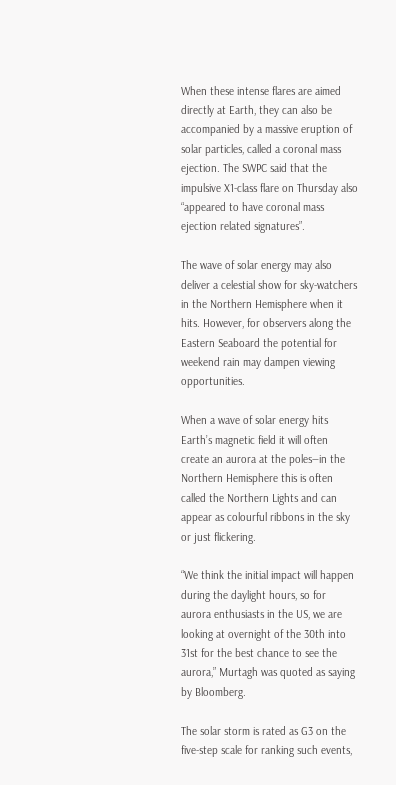When these intense flares are aimed directly at Earth, they can also be accompanied by a massive eruption of solar particles, called a coronal mass ejection. The SWPC said that the impulsive X1-class flare on Thursday also “appeared to have coronal mass ejection related signatures”.

The wave of solar energy may also deliver a celestial show for sky-watchers in the Northern Hemisphere when it hits. However, for observers along the Eastern Seaboard the potential for weekend rain may dampen viewing opportunities.

When a wave of solar energy hits Earth’s magnetic field it will often create an aurora at the poles—in the Northern Hemisphere this is often called the Northern Lights and can appear as colourful ribbons in the sky or just flickering.

“We think the initial impact will happen during the daylight hours, so for aurora enthusiasts in the US, we are looking at overnight of the 30th into 31st for the best chance to see the aurora,” Murtagh was quoted as saying by Bloomberg.

The solar storm is rated as G3 on the five-step scale for ranking such events,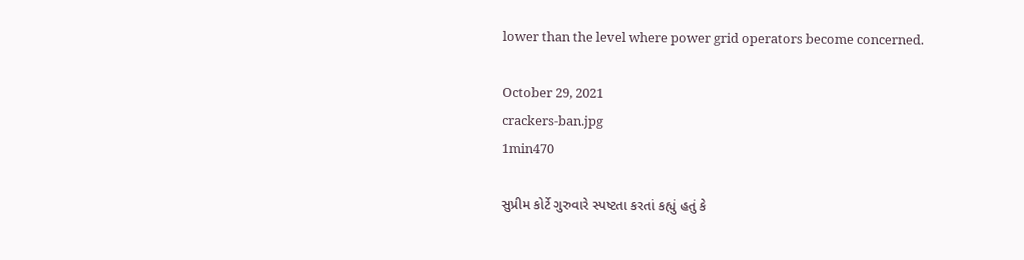lower than the level where power grid operators become concerned.

October 29, 2021
crackers-ban.jpg
1min470

સુપ્રીમ કોર્ટે ગુરુવારે સ્પષ્ટતા કરતાં કહ્યું હતું કે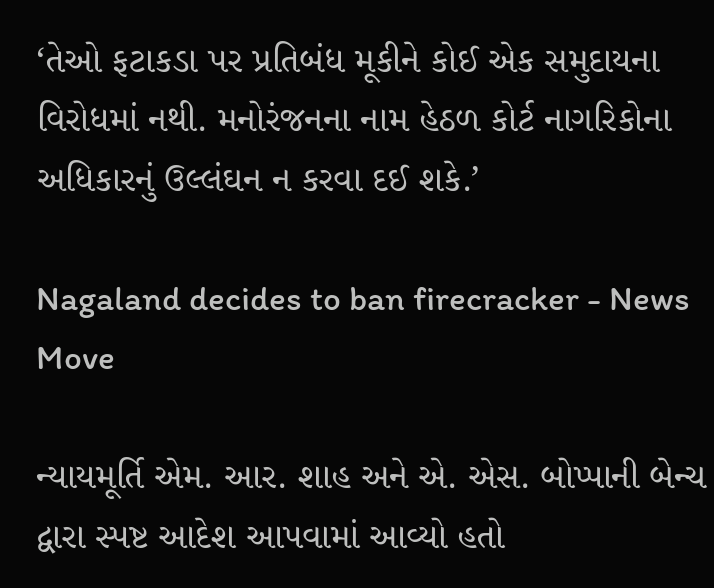‘તેઓ ફટાકડા પર પ્રતિબંધ મૂકીને કોઈ એક સમુદાયના વિરોધમાં નથી. મનોરંજનના નામ હેઠળ કોર્ટ નાગરિકોના અધિકારનું ઉલ્લંઘન ન કરવા દઈ શકે.’

Nagaland decides to ban firecracker - News Move

ન્યાયમૂર્તિ એમ. આર. શાહ અને એ. એસ. બોપ્પાની બેન્ચ દ્વારા સ્પષ્ટ આદેશ આપવામાં આવ્યો હતો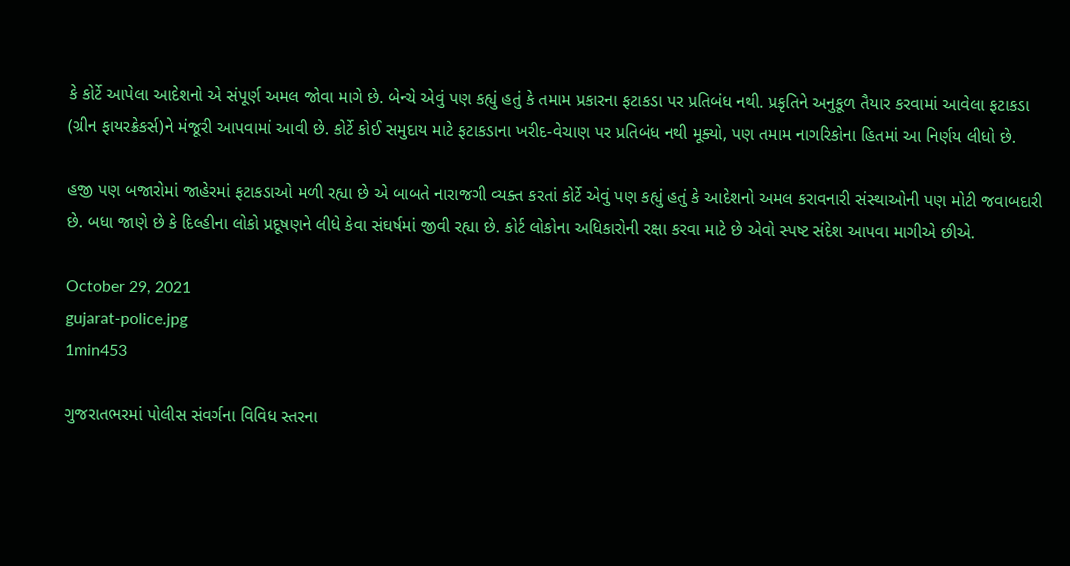કે કોર્ટે આપેલા આદેશનો એ સંપૂર્ણ અમલ જોવા માગે છે. બેન્ચે એવું પણ કહ્યું હતું કે તમામ પ્રકારના ફટાકડા પર પ્રતિબંધ નથી. પ્રકૃતિને અનુકૂળ તૈયાર કરવામાં આવેલા ફટાકડા (ગ્રીન ફાયરક્રેકર્સ)ને મંજૂરી આપવામાં આવી છે. કોર્ટે કોઈ સમુદાય માટે ફટાકડાના ખરીદ-વેચાણ પર પ્રતિબંધ નથી મૂક્યો, પણ તમામ નાગરિકોના હિતમાં આ નિર્ણય લીધો છે.

હજી પણ બજારોમાં જાહેરમાં ફટાકડાઓ મળી રહ્યા છે એ બાબતે નારાજગી વ્યક્ત કરતાં કોર્ટે એવું પણ કહ્યું હતું કે આદેશનો અમલ કરાવનારી સંસ્થાઓની પણ મોટી જવાબદારી છે. બધા જાણે છે કે દિલ્હીના લોકો પ્રદૂષણને લીધે કેવા સંઘર્ષમાં જીવી રહ્યા છે. કોર્ટ લોકોના અધિકારોની રક્ષા કરવા માટે છે એવો સ્પષ્ટ સંદેશ આપવા માગીએ છીએ.

October 29, 2021
gujarat-police.jpg
1min453

ગુજરાતભરમાં પોલીસ સંવર્ગના વિવિધ સ્તરના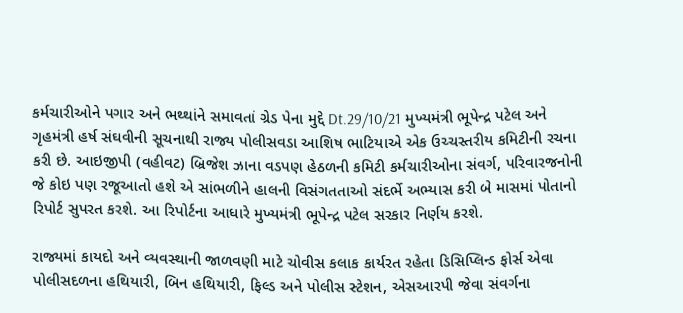કર્મચારીઓને પગાર અને ભથ્થાંને સમાવતાં ગ્રેડ પેના મુદ્દે Dt.29/10/21 મુખ્યમંત્રી ભૂપેન્દ્ર પટેલ અને ગૃહમંત્રી હર્ષ સંઘવીની સૂચનાથી રાજ્ય પોલીસવડા આશિષ ભાટિયાએ એક ઉચ્ચસ્તરીય કમિટીની રચના કરી છે. આઇજીપી (વહીવટ) બ્રિજેશ ઝાના વડપણ હેઠળની કમિટી કર્મચારીઓના સંવર્ગ, પરિવારજનોની જે કોઇ પણ રજૂઆતો હશે એ સાંભળીને હાલની વિસંગતતાઓ સંદર્ભે અભ્યાસ કરી બે માસમાં પોતાનો રિપોર્ટ સુપરત કરશે. આ રિપોર્ટના આધારે મુખ્યમંત્રી ભૂપેન્દ્ર પટેલ સરકાર નિર્ણય કરશે.

રાજ્યમાં કાયદો અને વ્યવસ્થાની જાળવણી માટે ચોવીસ કલાક કાર્યરત રહેતા ડિસિપ્લિન્ડ ફોર્સ એવા પોલીસદળના હથિયારી, બિન હથિયારી, ફિલ્ડ અને પોલીસ સ્ટેશન, એસઆરપી જેવા સંવર્ગના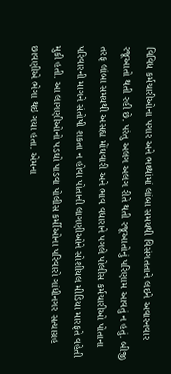વિવિધ કર્મચારીઓના પગાર અને ભથ્થાંમાં લાંબા સમયથી વિસંગતતાને લઇને અવારનવાર રજૂઆતો થતી રહી છે. પરંતુ અલગ અલગ રીતે થતી રજૂઆતોનું પરિણામ આવતું ન હતું. બીજી તરફ લાંબા સમયથી અસહ્ય મોંઘવારી અને ભાવ વધારાને પગલે પોલીસ કર્મચારીઓ પોતાના પરિવારની માગને સંતોષી શકતા ન હોવા પોતાની લાગણીઓને સોશીયલ મીડિયા મારફતે વહેતી મુકી હતી. આ લાગણીઓનો પડઘો પાડવા પોલીસ કર્મીઓના પરિવારો ગાંધીનગર સત્યાગ્રહ છાવણીએ ભેગા થઇ ગયા હતા. એમના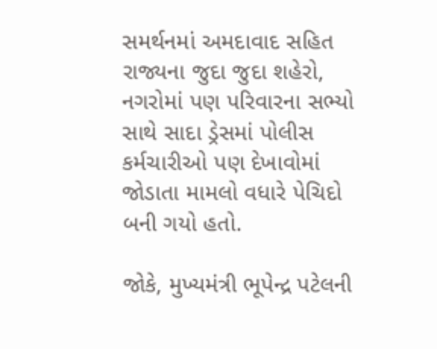સમર્થનમાં અમદાવાદ સહિત રાજ્યના જુદા જુદા શહેરો, નગરોમાં પણ પરિવારના સભ્યો સાથે સાદા ડ્રેસમાં પોલીસ કર્મચારીઓ પણ દેખાવોમાં જોડાતા મામલો વધારે પેચિદો બની ગયો હતો.

જોકે, મુખ્યમંત્રી ભૂપેન્દ્ર પટેલની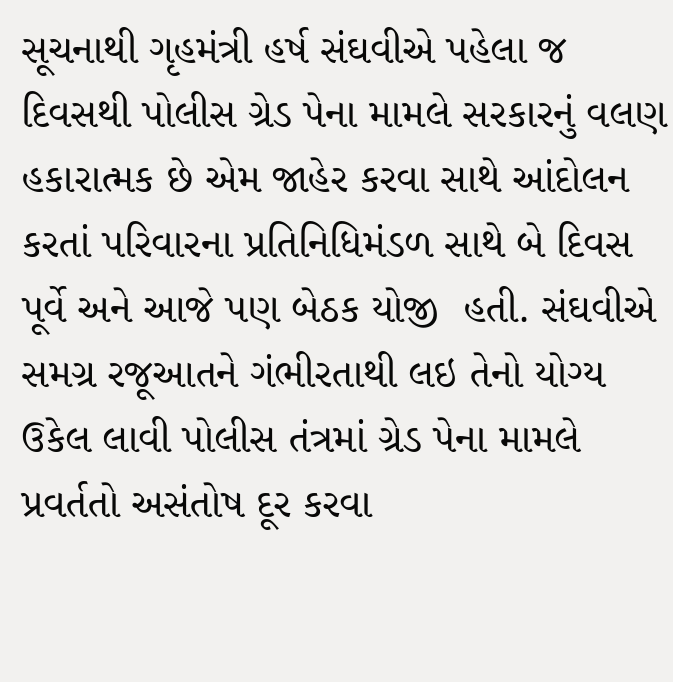સૂચનાથી ગૃહમંત્રી હર્ષ સંઘવીએ પહેલા જ દિવસથી પોલીસ ગ્રેડ પેના મામલે સરકારનું વલણ હકારાત્મક છે એમ જાહેર કરવા સાથે આંદોલન કરતાં પરિવારના પ્રતિનિધિમંડળ સાથે બે દિવસ પૂર્વે અને આજે પણ બેઠક યોજી  હતી. સંઘવીએ સમગ્ર રજૂઆતને ગંભીરતાથી લઇ તેનો યોગ્ય ઉકેલ લાવી પોલીસ તંત્રમાં ગ્રેડ પેના મામલે પ્રવર્તતો અસંતોષ દૂર કરવા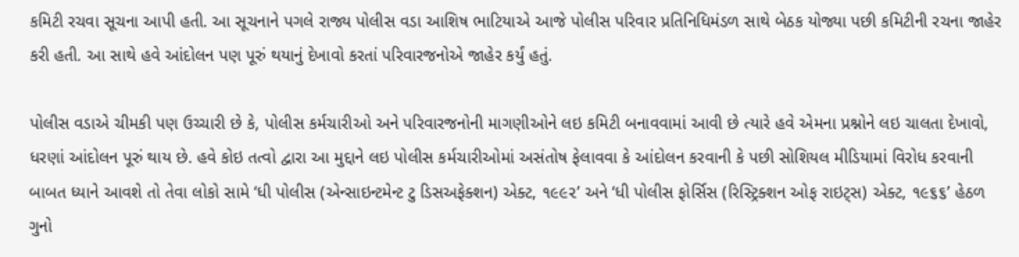કમિટી રચવા સૂચના આપી હતી. આ સૂચનાને પગલે રાજ્ય પોલીસ વડા આશિષ ભાટિયાએ આજે પોલીસ પરિવાર પ્રતિનિધિમંડળ સાથે બેઠક યોજ્યા પછી કમિટીની રચના જાહેર કરી હતી. આ સાથે હવે આંદોલન પણ પૂરું થયાનું દેખાવો કરતાં પરિવારજનોએ જાહેર કર્યું હતું.

પોલીસ વડાએ ચીમકી પણ ઉચ્ચારી છે કે, પોલીસ કર્મચારીઓ અને પરિવારજનોની માગણીઓને લઇ કમિટી બનાવવામાં આવી છે ત્યારે હવે એમના પ્રશ્નોને લઇ ચાલતા દેખાવો, ધરણાં આંદોલન પૂરું થાય છે. હવે કોઇ તત્વો દ્વારા આ મુદ્દાને લઇ પોલીસ કર્મચારીઓમાં અસંતોષ ફેલાવવા કે આંદોલન કરવાની કે પછી સોશિયલ મીડિયામાં વિરોધ કરવાની બાબત ધ્યાને આવશે તો તેવા લોકો સામે ‘ધી પોલીસ (એન્સાઇન્ટમેન્ટ ટુ ડિસઅફેક્શન) એક્ટ, ૧૯૯૨’ અને ‘ધી પોલીસ ફોર્સિસ (રિસ્ટ્રિક્શન ઓફ રાઇટ્સ) એક્ટ, ૧૯૬૬’ હેઠળ ગુનો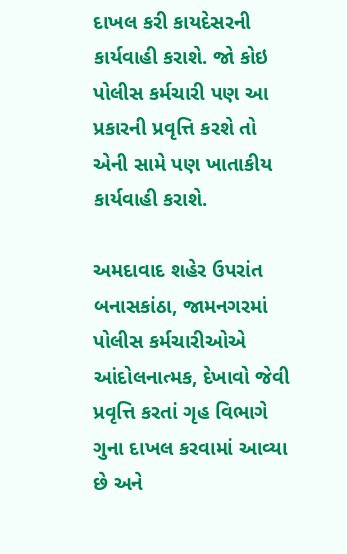દાખલ કરી કાયદેસરની કાર્યવાહી કરાશે. જો કોઇ પોલીસ કર્મચારી પણ આ પ્રકારની પ્રવૃત્તિ કરશે તો એની સામે પણ ખાતાકીય કાર્યવાહી કરાશે.

અમદાવાદ શહેર ઉપરાંત બનાસકાંઠા, જામનગરમાં પોલીસ કર્મચારીઓએ આંદોલનાત્મક, દેખાવો જેવી પ્રવૃત્તિ કરતાં ગૃહ વિભાગે ગુના દાખલ કરવામાં આવ્યા છે અને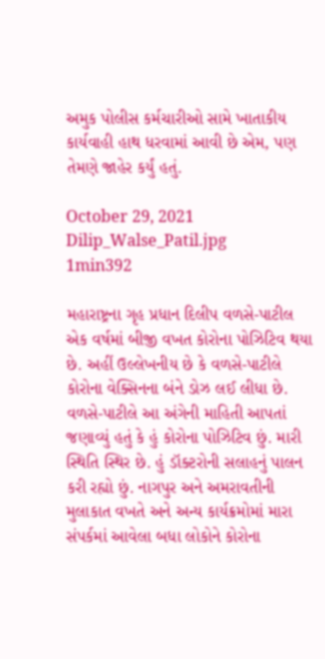અમુક પોલીસ કર્મચારીઓ સામે ખાતાકીય કાર્યવાહી હાથ ધરવામાં આવી છે એમ, પણ તેમણે જાહેર કર્યું હતું.

October 29, 2021
Dilip_Walse_Patil.jpg
1min392

મહારાષ્ટ્રના ગૃહ પ્રધાન દિલીપ વળસે-પાટીલ એક વર્ષમાં બીજી વખત કોરોના પોઝિટિવ થયા છે. અહીં ઉલ્લેખનીય છે કે વળસે-પાટીલે કોરોના વેક્સિનના બંને ડોઝ લઈ લીધા છે. વળસે-પાટીલે આ અંગેની માહિતી આપતાં જણાવ્યું હતું કે હું કોરોના પોઝિટિવ છું. મારી સ્થિતિ સ્થિર છે. હું ડૉક્ટરોની સલાહનું પાલન કરી રહ્યો છું. નાગપુર અને અમરાવતીની મુલાકાત વખતે અને અન્ય કાર્યક્રમોમાં મારા સંપર્કમાં આવેલા બધા લોકોને કોરોના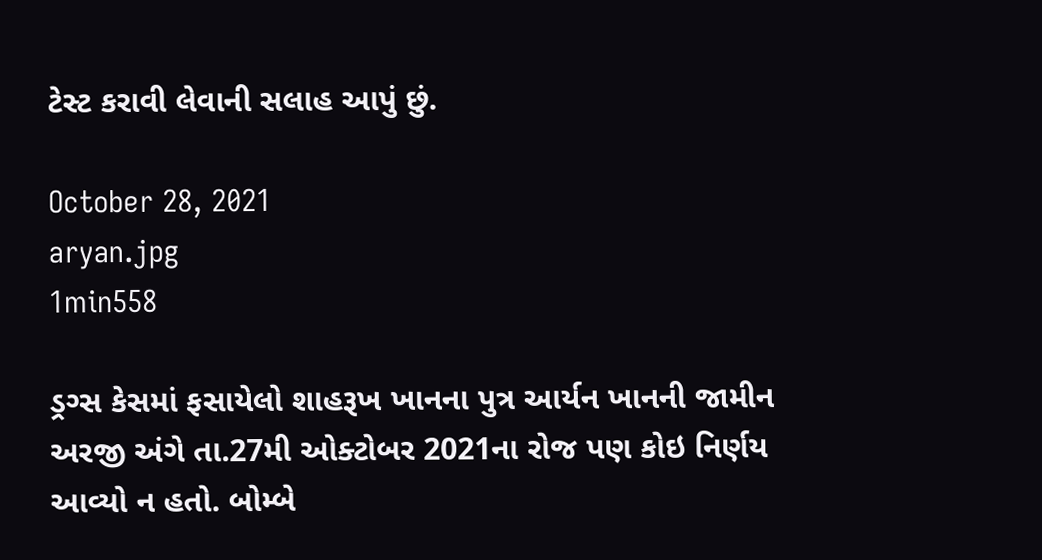ટેસ્ટ કરાવી લેવાની સલાહ આપું છું.

October 28, 2021
aryan.jpg
1min558

ડ્રગ્સ કેસમાં ફસાયેલો શાહરૂખ ખાનના પુત્ર આર્યન ખાનની જામીન અરજી અંગે તા.27મી ઓક્ટોબર 2021ના રોજ પણ કોઇ નિર્ણય આવ્યો ન હતો. બોમ્બે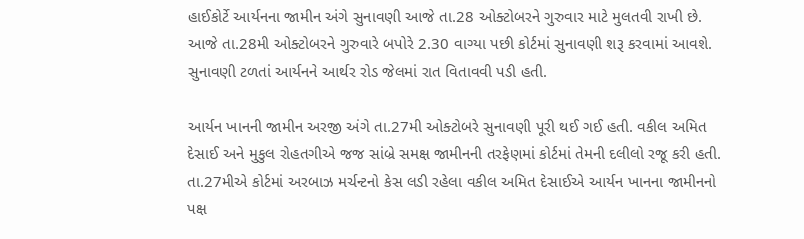હાઈકોર્ટે આર્યનના જામીન અંગે સુનાવણી આજે તા.28 ઓક્ટોબરને ગુરુવાર માટે મુલતવી રાખી છે. આજે તા.28મી ઓક્ટોબરને ગુરુવારે બપોરે 2.30 વાગ્યા પછી કોર્ટમાં સુનાવણી શરૂ કરવામાં આવશે. સુનાવણી ટળતાં આર્યનને આર્થર રોડ જેલમાં રાત વિતાવવી પડી હતી.

આર્યન ખાનની જામીન અરજી અંગે તા.27મી ઓક્ટોબરે સુનાવણી પૂરી થઈ ગઈ હતી. વકીલ અમિત દેસાઈ અને મુકુલ રોહતગીએ જજ સાંબ્રે સમક્ષ જામીનની તરફેણમાં કોર્ટમાં તેમની દલીલો રજૂ કરી હતી. તા.27મીએ કોર્ટમાં અરબાઝ મર્ચન્ટનો કેસ લડી રહેલા વકીલ અમિત દેસાઈએ આર્યન ખાનના જામીનનો પક્ષ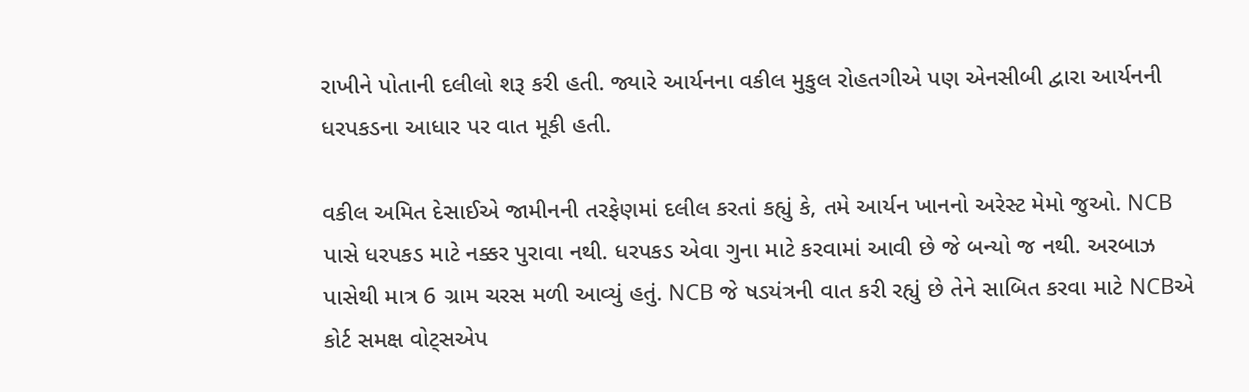રાખીને પોતાની દલીલો શરૂ કરી હતી. જ્યારે આર્યનના વકીલ મુકુલ રોહતગીએ પણ એનસીબી દ્વારા આર્યનની ધરપકડના આધાર પર વાત મૂકી હતી.

વકીલ અમિત દેસાઈએ જામીનની તરફેણમાં દલીલ કરતાં કહ્યું કે, તમે આર્યન ખાનનો અરેસ્ટ મેમો જુઓ. NCB પાસે ધરપકડ માટે નક્કર પુરાવા નથી. ધરપકડ એવા ગુના માટે કરવામાં આવી છે જે બન્યો જ નથી. અરબાઝ પાસેથી માત્ર 6 ગ્રામ ચરસ મળી આવ્યું હતું. NCB જે ષડયંત્રની વાત કરી રહ્યું છે તેને સાબિત કરવા માટે NCBએ કોર્ટ સમક્ષ વોટ્સએપ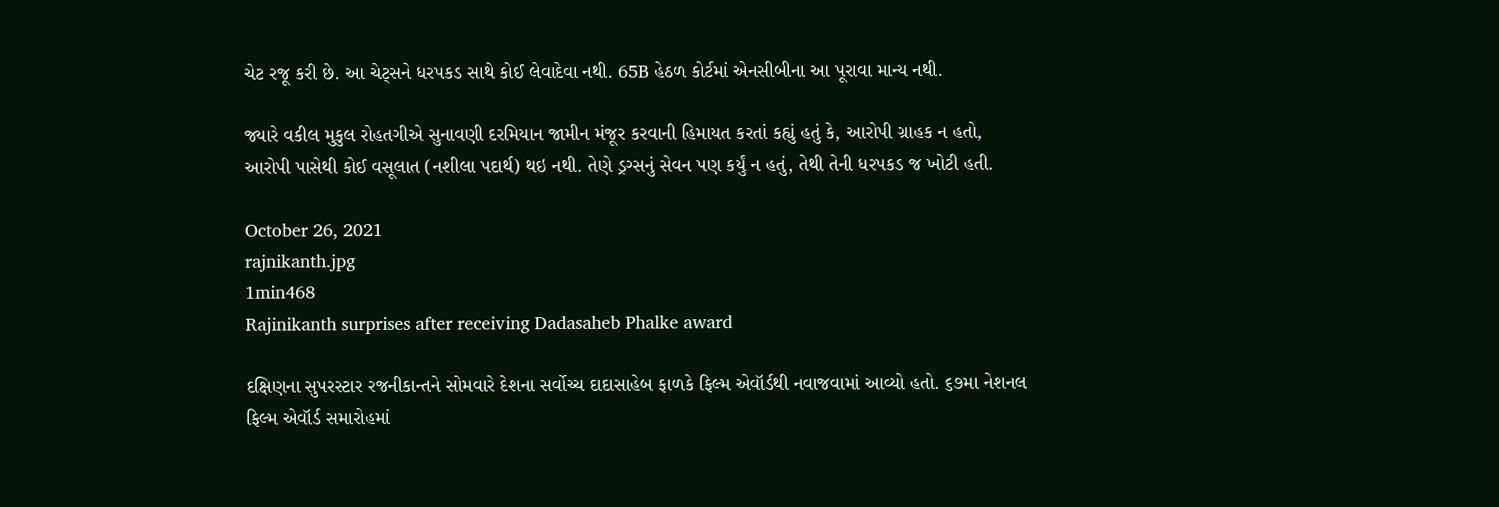ચેટ રજૂ કરી છે. આ ચેટ્સને ધરપકડ સાથે કોઈ લેવાદેવા નથી. 65B હેઠળ કોર્ટમાં એનસીબીના આ પૂરાવા માન્ય નથી.

જ્યારે વકીલ મુકુલ રોહતગીએ સુનાવણી દરમિયાન જામીન મંજૂર કરવાની હિમાયત કરતાં કહ્યું હતું કે, આરોપી ગ્રાહક ન હતો, આરોપી પાસેથી કોઈ વસૂલાત (નશીલા પદાર્થ) થઇ નથી. તેણે ડ્રગ્સનું સેવન પણ કર્યું ન હતું, તેથી તેની ધરપકડ જ ખોટી હતી.

October 26, 2021
rajnikanth.jpg
1min468
Rajinikanth surprises after receiving Dadasaheb Phalke award

દક્ષિણના સુપરસ્ટાર રજનીકાન્તને સોમવારે દેશના સર્વોચ્ચ દાદાસાહેબ ફાળકે ફિલ્મ એવૉર્ડથી નવાજવામાં આવ્યો હતો. ૬૭મા નેશનલ ફિલ્મ એવૉર્ડ સમારોહમાં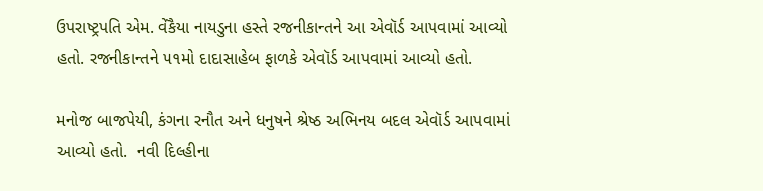ઉપરાષ્ટ્રપતિ એમ. વેંકૈયા નાયડુના હસ્તે રજનીકાન્તને આ એવૉર્ડ આપવામાં આવ્યો હતો. રજનીકાન્તને ૫૧મો દાદાસાહેબ ફાળકે એવૉર્ડ આપવામાં આવ્યો હતો.

મનોજ બાજપેયી, કંગના રનૌત અને ધનુષને શ્રેષ્ઠ અભિનય બદલ એવૉર્ડ આપવામાં આવ્યો હતો.  નવી દિલ્હીના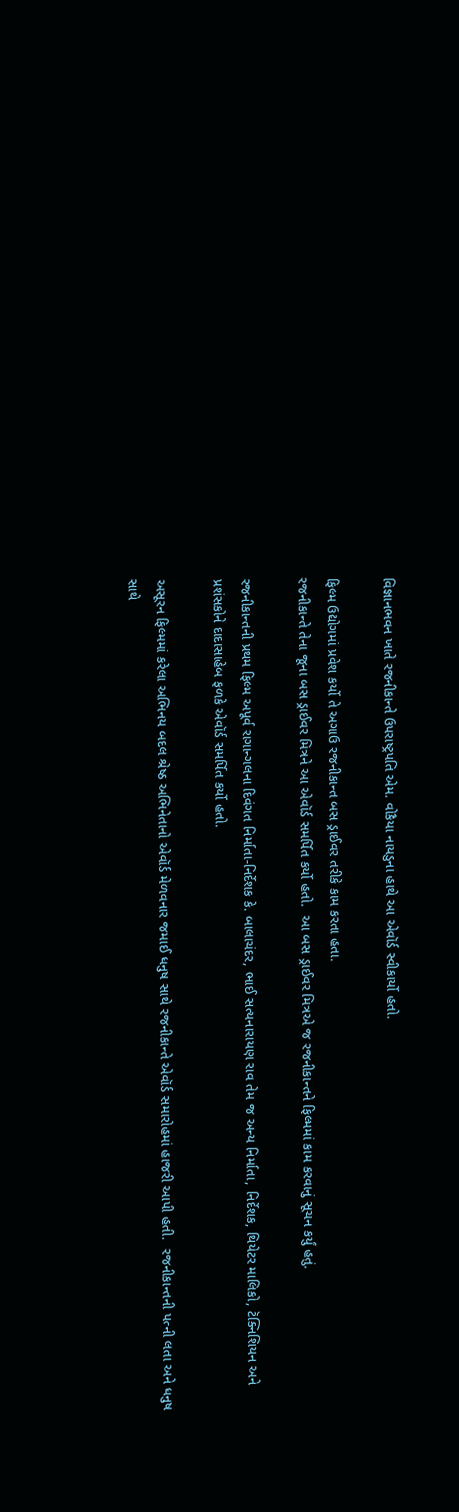વિજ્ઞાનભવન ખાતે રજનીકાન્તે ઉપરાષ્ટ્રપતિ એમ. વોકૈયા નાયડુના હાથે આ એવૉર્ડ સ્વીકાર્યો હતો.

ફિલ્મ ઉદ્યોગમાં પ્રવેશ કર્યો તે અગાઉ રજનીકાન્ત બસ ડ્રાઈવર તરીકે કામ કરતા હતા.
રજનીકાન્તે તેના જૂના બસ ડ્રાઈવર મિત્રને આ એવૉર્ડ સમર્પિત કર્યો હતો.  આ બસ ડ્રાઈવર મિત્રએ જ રજનીકાન્તને ફિલ્મમાં કામ કરવાનું સૂચન કર્યું હતું.

રજનીકાન્તની પ્રથમ ફિલ્મ અપૂર્વ રાગાન્ગલના દિવંગત નિર્માતા-નિર્દેશક કે. બાલાચંદર, ભાઈ સત્યનારાયણ રાવ તેમ જ અન્ય નિર્માતા, નિર્દેશક, થિયેટર માલિકો, ટૅક્નિશિયન અને પ્રશંસકોને દાદાસાહેબ ફળકે એવૉર્ડ સમર્પિત કર્યો હતો.

અસૂરન ફિલ્મમાં કરેલા અભિનય બદલ શ્રેષ્ઠ અભિનેતાનો એવૉર્ડ મેળવનાર જમાઈ ધનુષ સાથે રજનીકાન્તે એવૉર્ડ સમારોહમાં હાજરી આપી હતી.  રજનીકાન્તની પત્ની લતા અને ધનુષ સાથે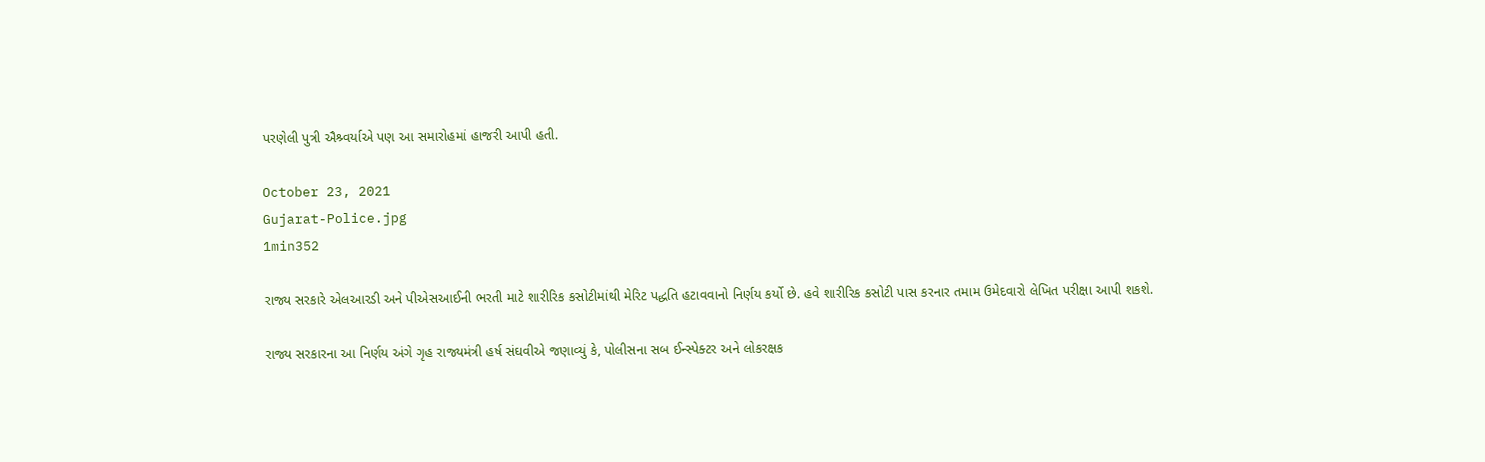પરણેલી પુત્રી ઐશ્ર્વર્યાએ પણ આ સમારોહમાં હાજરી આપી હતી.

October 23, 2021
Gujarat-Police.jpg
1min352

રાજ્ય સરકારે એલઆરડી અને પીએસઆઈની ભરતી માટે શારીરિક કસોટીમાંથી મેરિટ પદ્ધતિ હટાવવાનો નિર્ણય કર્યો છે. હવે શારીરિક કસોટી પાસ કરનાર તમામ ઉમેદવારો લેખિત પરીક્ષા આપી શકશે.

રાજ્ય સરકારના આ નિર્ણય અંગે ગૃહ રાજ્યમંત્રી હર્ષ સંઘવીએ જણાવ્યું કે, પોલીસના સબ ઈન્સ્પેક્ટર અને લોકરક્ષક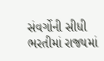સંવર્ગોની સીધી ભરતીમાં રાજ્યમાં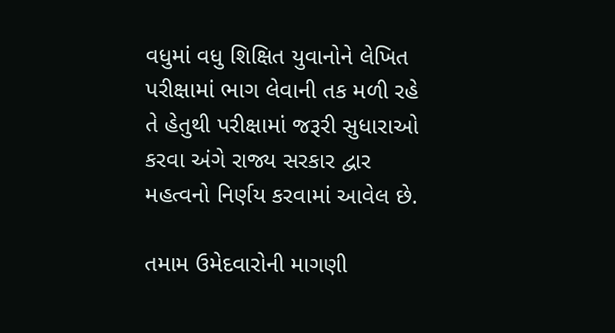વધુમાં વધુ શિક્ષિત યુવાનોને લેખિત પરીક્ષામાં ભાગ લેવાની તક મળી રહે તે હેતુથી પરીક્ષામાં જરૂરી સુધારાઓ કરવા અંગે રાજ્ય સરકાર દ્વાર મહત્વનો નિર્ણય કરવામાં આવેલ છે.

તમામ ઉમેદવારોની માગણી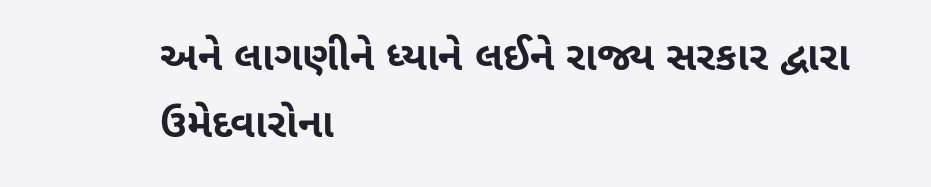અને લાગણીને ધ્યાને લઈને રાજ્ય સરકાર દ્વારા ઉમેદવારોના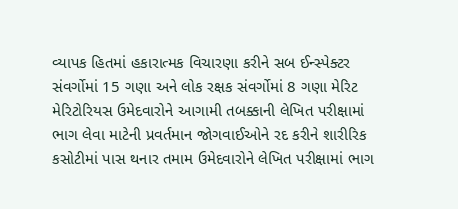વ્યાપક હિતમાં હકારાત્મક વિચારણા કરીને સબ ઈન્સ્પેક્ટર સંવર્ગોમાં 15 ગણા અને લોક રક્ષક સંવર્ગોમાં 8 ગણા મેરિટ મેરિટોરિયસ ઉમેદવારોને આગામી તબક્કાની લેખિત પરીક્ષામાં ભાગ લેવા માટેની પ્રવર્તમાન જોગવાઈઓને રદ કરીને શારીરિક કસોટીમાં પાસ થનાર તમામ ઉમેદવારોને લેખિત પરીક્ષામાં ભાગ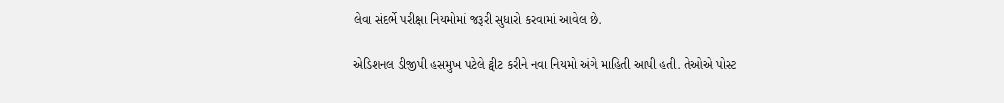લેવા સંદર્ભે પરીક્ષા નિયમોમાં જરૂરી સુધારો કરવામાં આવેલ છે.

એડિશનલ ડીજીપી હસમુખ પટેલે ટ્વીટ કરીને નવા નિયમો અંગે માહિતી આપી હતી. તેઓએ પોસ્ટ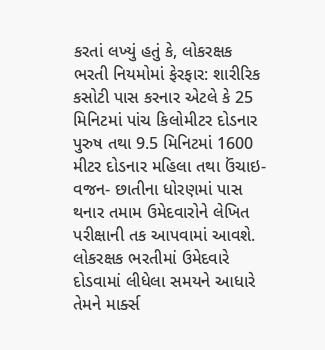કરતાં લખ્યું હતું કે, લોકરક્ષક ભરતી નિયમોમાં ફેરફાર: શારીરિક કસોટી પાસ કરનાર એટલે કે 25 મિનિટમાં પાંચ કિલોમીટર દોડનાર પુરુષ તથા 9.5 મિનિટમાં 1600 મીટર દોડનાર મહિલા તથા ઉંચાઇ- વજન- છાતીના ધોરણમાં પાસ થનાર તમામ ઉમેદવારોને લેખિત પરીક્ષાની તક આપવામાં આવશે. લોકરક્ષક ભરતીમાં ઉમેદવારે દોડવામાં લીધેલા સમયને આધારે તેમને માર્ક્સ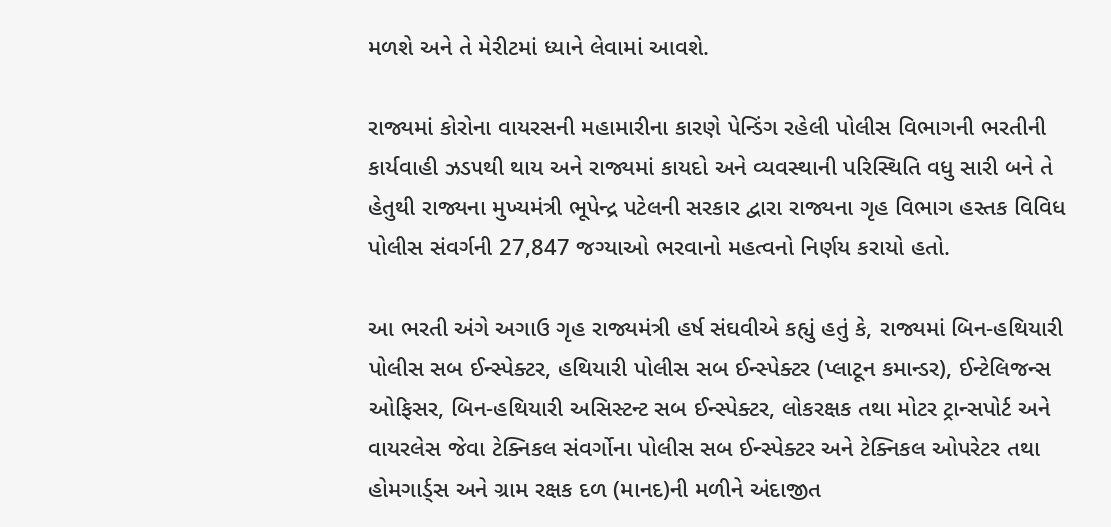મળશે અને તે મેરીટમાં ધ્યાને લેવામાં આવશે.

રાજ્યમાં કોરોના વાયરસની મહામારીના કારણે પેન્ડિંગ રહેલી પોલીસ વિભાગની ભરતીની કાર્યવાહી ઝડ૫થી થાય અને રાજ્યમાં કાયદો અને વ્યવસ્થાની પરિસ્થિતિ વધુ સારી બને તે હેતુથી રાજ્યના મુખ્યમંત્રી ભૂપેન્દ્ર પટેલની સરકાર દ્વારા રાજ્યના ગૃહ વિભાગ હસ્તક વિવિધ પોલીસ સંવર્ગની 27,847 જગ્યાઓ ભરવાનો મહત્વનો નિર્ણય કરાયો હતો.

આ ભરતી અંગે અગાઉ ગૃહ રાજ્યમંત્રી હર્ષ સંઘવીએ કહ્યું હતું કે, રાજ્યમાં બિન-હથિયારી પોલીસ સબ ઈન્સ્પેક્ટર, હથિયારી પોલીસ સબ ઈન્સ્પેક્ટર (પ્લાટૂન કમાન્ડર), ઈન્ટેલિજન્સ ઓફિસર, બિન-હથિયારી અસિસ્ટન્ટ સબ ઈન્સ્પેક્ટર, લોકરક્ષક તથા મોટર ટ્રાન્સપોર્ટ અને વાયરલેસ જેવા ટેક્નિકલ સંવર્ગોના પોલીસ સબ ઈન્સ્પેક્ટર અને ટેક્નિકલ ઓપરેટર તથા હોમગાર્ડ્સ અને ગ્રામ રક્ષક દળ (માનદ)ની મળીને અંદાજીત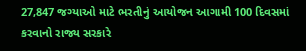27,847 જગ્યાઓ માટે ભરતીનું આયોજન આગામી 100 દિવસમાં કરવાનો રાજ્ય સરકારે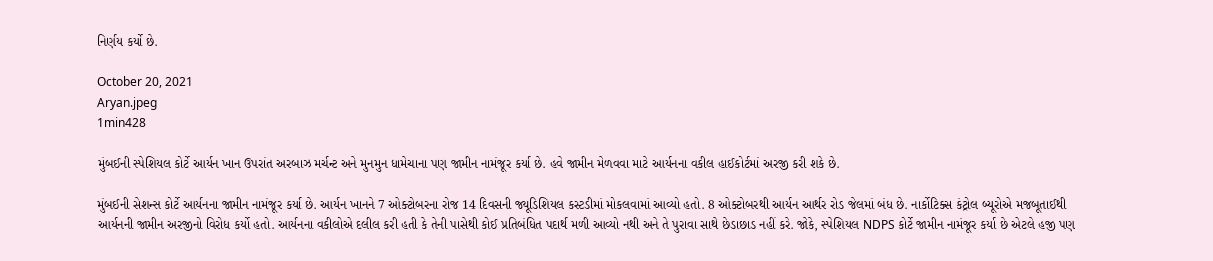નિર્ણય કર્યો છે.

October 20, 2021
Aryan.jpeg
1min428

મુંબઈની સ્પેશિયલ કોર્ટે આર્યન ખાન ઉપરાંત અરબાઝ મર્ચન્ટ અને મુનમુન ધામેચાના પણ જામીન નામંજૂર કર્યા છે. હવે જામીન મેળવવા માટે આર્યનના વકીલ હાઈકોર્ટમાં અરજી કરી શકે છે.

મુંબઈની સેશન્સ કોર્ટે આર્યનના જામીન નામંજૂર કર્યા છે. આર્યન ખાનને 7 ઓક્ટોબરના રોજ 14 દિવસની જ્યૂડિશિયલ કસ્ટડીમાં મોકલવામાં આવ્યો હતો. 8 ઓક્ટોબરથી આર્યન આર્થર રોડ જેલમાં બંધ છે. નાર્કોટિક્સ કંટ્રોલ બ્યૂરોએ મજબૂતાઈથી આર્યનની જામીન અરજીનો વિરોધ કર્યો હતો. આર્યનના વકીલોએ દલીલ કરી હતી કે તેની પાસેથી કોઈ પ્રતિબંધિત પદાર્થ મળી આવ્યો નથી અને તે પુરાવા સાથે છેડાછાડ નહીં કરે. જોકે, સ્પેશિયલ NDPS કોર્ટે જામીન નામંજૂર કર્યા છે એટલે હજી પણ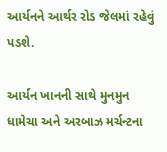આર્યનને આર્થર રોડ જેલમાં રહેવું પડશે.

આર્યન ખાનની સાથે મુનમુન ધામેચા અને અરબાઝ મર્ચન્ટના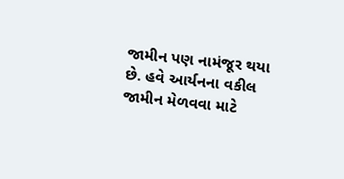જામીન પણ નામંજૂર થયા છે. હવે આર્યનના વકીલ જામીન મેળવવા માટે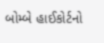બોમ્બે હાઈકોર્ટનો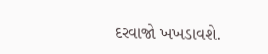દરવાજો ખખડાવશે.